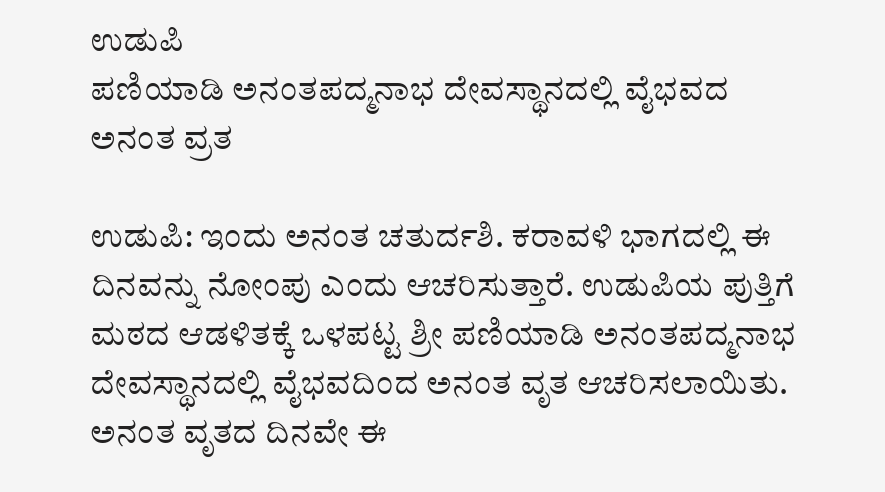ಉಡುಪಿ
ಪಣಿಯಾಡಿ ಅನಂತಪದ್ಮನಾಭ ದೇವಸ್ಥಾನದಲ್ಲಿ ವೈಭವದ ಅನಂತ ವ್ರತ

ಉಡುಪಿ: ಇಂದು ಅನಂತ ಚತುರ್ದಶಿ. ಕರಾವಳಿ ಭಾಗದಲ್ಲಿ ಈ ದಿನವನ್ನು ನೋಂಪು ಎಂದು ಆಚರಿಸುತ್ತಾರೆ. ಉಡುಪಿಯ ಪುತ್ತಿಗೆ ಮಠದ ಆಡಳಿತಕ್ಕೆ ಒಳಪಟ್ಟ ಶ್ರೀ ಪಣಿಯಾಡಿ ಅನಂತಪದ್ಮನಾಭ ದೇವಸ್ಥಾನದಲ್ಲಿ ವೈಭವದಿಂದ ಅನಂತ ವೃತ ಆಚರಿಸಲಾಯಿತು.
ಅನಂತ ವೃತದ ದಿನವೇ ಈ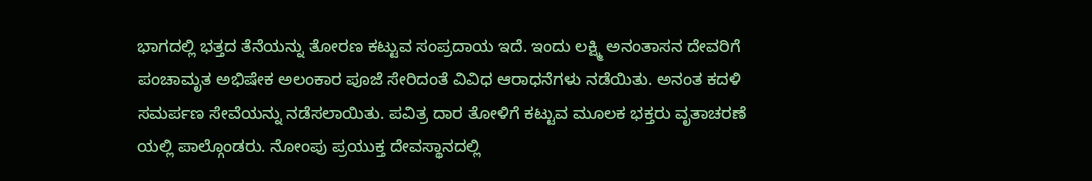ಭಾಗದಲ್ಲಿ ಭತ್ತದ ತೆನೆಯನ್ನು ತೋರಣ ಕಟ್ಟುವ ಸಂಪ್ರದಾಯ ಇದೆ. ಇಂದು ಲಕ್ಷ್ಮಿ ಅನಂತಾಸನ ದೇವರಿಗೆ ಪಂಚಾಮೃತ ಅಭಿಷೇಕ ಅಲಂಕಾರ ಪೂಜೆ ಸೇರಿದಂತೆ ವಿವಿಧ ಆರಾಧನೆಗಳು ನಡೆಯಿತು. ಅನಂತ ಕದಳಿ ಸಮರ್ಪಣ ಸೇವೆಯನ್ನು ನಡೆಸಲಾಯಿತು. ಪವಿತ್ರ ದಾರ ತೋಳಿಗೆ ಕಟ್ಟುವ ಮೂಲಕ ಭಕ್ತರು ವೃತಾಚರಣೆ ಯಲ್ಲಿ ಪಾಲ್ಗೊಂಡರು. ನೋಂಪು ಪ್ರಯುಕ್ತ ದೇವಸ್ಥಾನದಲ್ಲಿ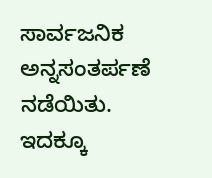ಸಾರ್ವಜನಿಕ ಅನ್ನಸಂತರ್ಪಣೆ ನಡೆಯಿತು.
ಇದಕ್ಕೂ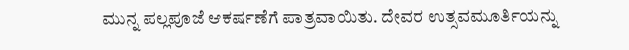ಮುನ್ನ ಪಲ್ಲಪೂಜೆ ಆಕರ್ಷಣೆಗೆ ಪಾತ್ರವಾಯಿತು. ದೇವರ ಉತ್ಸವಮೂರ್ತಿಯನ್ನು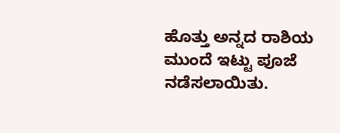ಹೊತ್ತು ಅನ್ನದ ರಾಶಿಯ ಮುಂದೆ ಇಟ್ಟು ಪೂಜೆ ನಡೆಸಲಾಯಿತು.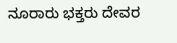ನೂರಾರು ಭಕ್ತರು ದೇವರ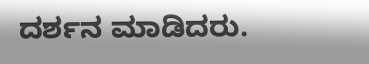ದರ್ಶನ ಮಾಡಿದರು.